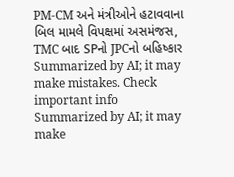PM-CM અને મંત્રીઓને હટાવવાના બિલ મામલે વિપક્ષમાં અસમંજસ, TMC બાદ SPનો JPCનો બહિષ્કાર
Summarized by AI; it may make mistakes. Check important info
Summarized by AI; it may make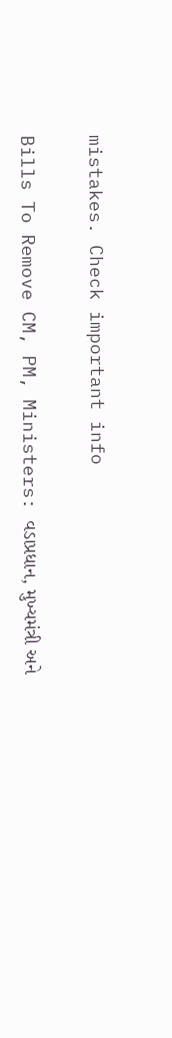mistakes. Check important info

Bills To Remove CM, PM, Ministers: વડાપ્રધાન, મુખ્યમંત્રી અને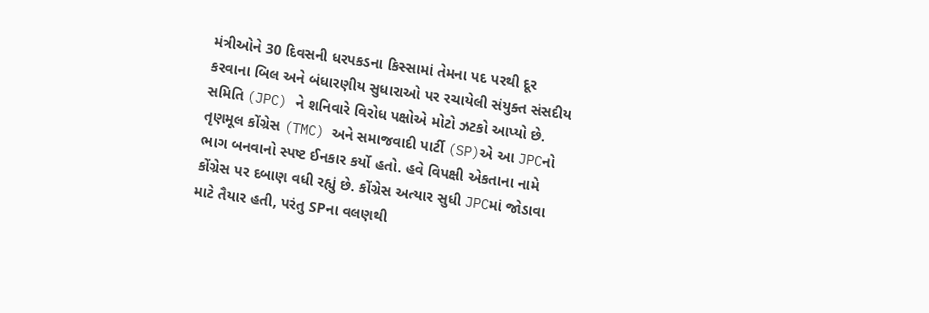મંત્રીઓને 30 દિવસની ધરપકડના કિસ્સામાં તેમના પદ પરથી દૂર કરવાના બિલ અને બંધારણીય સુધારાઓ પર રચાયેલી સંયુક્ત સંસદીય સમિતિ (JPC) ને શનિવારે વિરોધ પક્ષોએ મોટો ઝટકો આપ્યો છે. તૃણમૂલ કોંગ્રેસ (TMC) અને સમાજવાદી પાર્ટી (SP)એ આ JPCનો ભાગ બનવાનો સ્પષ્ટ ઈનકાર કર્યો હતો. હવે વિપક્ષી એકતાના નામે કોંગ્રેસ પર દબાણ વધી રહ્યું છે. કોંગ્રેસ અત્યાર સુધી JPCમાં જોડાવા માટે તૈયાર હતી, પરંતુ SPના વલણથી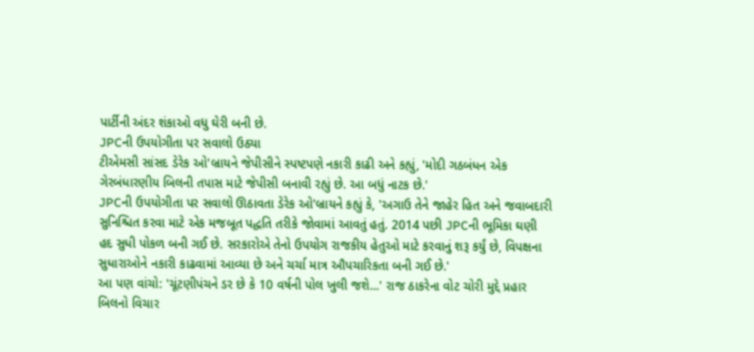પાર્ટીની અંદર શંકાઓ વધુ ઘેરી બની છે.
JPCની ઉપયોગીતા પર સવાલો ઉઠ્યા
ટીએમસી સાંસદ ડેરેક ઓ'બ્રાયને જેપીસીને સ્પષ્ટપણે નકારી કાઢી અને કહ્યું, 'મોદી ગઠબંધન એક ગેરબંધારણીય બિલની તપાસ માટે જેપીસી બનાવી રહ્યું છે. આ બધું નાટક છે.'
JPCની ઉપયોગીતા પર સવાલો ઊઠાવતા ડેરેક ઓ'બ્રાયને કહ્યું કે, 'અગાઉ તેને જાહેર હિત અને જવાબદારી સુનિશ્ચિત કરવા માટે એક મજબૂત પદ્ધતિ તરીકે જોવામાં આવતું હતું. 2014 પછી JPCની ભૂમિકા ઘણી હદ સુધી પોકળ બની ગઈ છે. સરકારોએ તેનો ઉપયોગ રાજકીય હેતુઓ માટે કરવાનું શરૂ કર્યું છે, વિપક્ષના સુધારાઓને નકારી કાઢવામાં આવ્યા છે અને ચર્ચા માત્ર ઔપચારિકતા બની ગઈ છે.'
આ પણ વાંચો: 'ચૂંટણીપંચને ડર છે કે 10 વર્ષની પોલ ખુલી જશે...' રાજ ઠાકરેના વોટ ચોરી મુદ્દે પ્રહાર
બિલનો વિચાર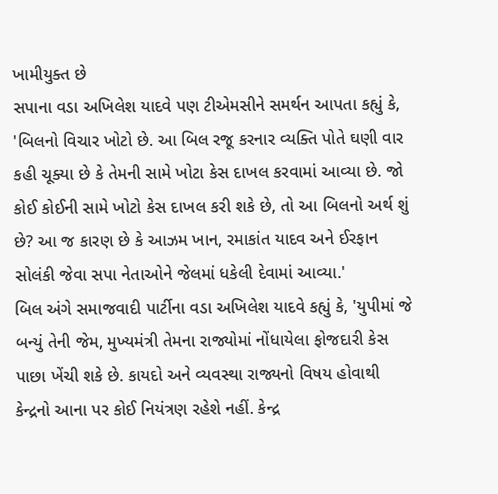ખામીયુક્ત છે
સપાના વડા અખિલેશ યાદવે પણ ટીએમસીને સમર્થન આપતા કહ્યું કે, 'બિલનો વિચાર ખોટો છે. આ બિલ રજૂ કરનાર વ્યક્તિ પોતે ઘણી વાર કહી ચૂક્યા છે કે તેમની સામે ખોટા કેસ દાખલ કરવામાં આવ્યા છે. જો કોઈ કોઈની સામે ખોટો કેસ દાખલ કરી શકે છે, તો આ બિલનો અર્થ શું છે? આ જ કારણ છે કે આઝમ ખાન, રમાકાંત યાદવ અને ઈરફાન સોલંકી જેવા સપા નેતાઓને જેલમાં ધકેલી દેવામાં આવ્યા.'
બિલ અંગે સમાજવાદી પાર્ટીના વડા અખિલેશ યાદવે કહ્યું કે, 'યુપીમાં જે બન્યું તેની જેમ, મુખ્યમંત્રી તેમના રાજ્યોમાં નોંધાયેલા ફોજદારી કેસ પાછા ખેંચી શકે છે. કાયદો અને વ્યવસ્થા રાજ્યનો વિષય હોવાથી કેન્દ્રનો આના પર કોઈ નિયંત્રણ રહેશે નહીં. કેન્દ્ર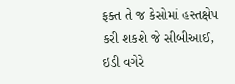ફક્ત તે જ કેસોમાં હસ્તક્ષેપ કરી શકશે જે સીબીઆઈ, ઇડી વગેરે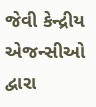જેવી કેન્દ્રીય એજન્સીઓ દ્વારા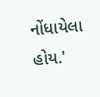નોંધાયેલા હોય.'